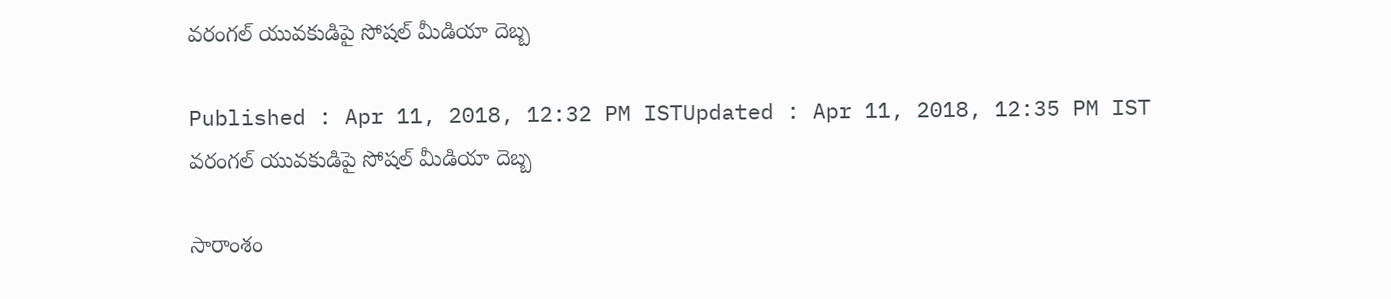వరంగల్ యువకుడిపై సోషల్ మీడియా దెబ్బ

Published : Apr 11, 2018, 12:32 PM ISTUpdated : Apr 11, 2018, 12:35 PM IST
వరంగల్ యువకుడిపై సోషల్ మీడియా దెబ్బ

సారాంశం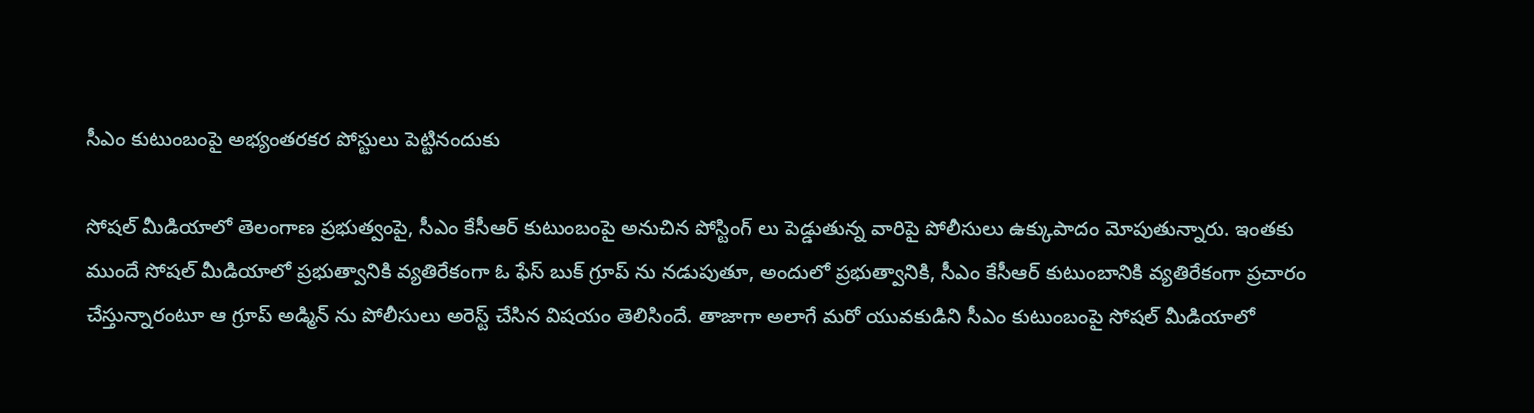సీఎం కుటుంబంపై అభ్యంతరకర పోస్టులు పెట్టినందుకు

సోషల్ మీడియాలో తెలంగాణ ప్రభుత్వంపై, సీఎం కేసీఆర్ కుటుంబంపై అనుచిన పోస్టింగ్ లు పెడ్డుతున్న వారిపై పోలీసులు ఉక్కుపాదం మోపుతున్నారు. ఇంతకు ముందే సోషల్ మీడియాలో ప్రభుత్వానికి వ్యతిరేకంగా ఓ ఫేస్ బుక్ గ్రూప్ ను నడుపుతూ, అందులో ప్రభుత్వానికి, సీఎం కేసీఆర్ కుటుంబానికి వ్యతిరేకంగా ప్రచారం చేస్తున్నారంటూ ఆ గ్రూప్ అడ్మిన్ ను పోలీసులు అరెస్ట్ చేసిన విషయం తెలిసిందే. తాజాగా అలాగే మరో యువకుడిని సీఎం కుటుంబంపై సోషల్ మీడియాలో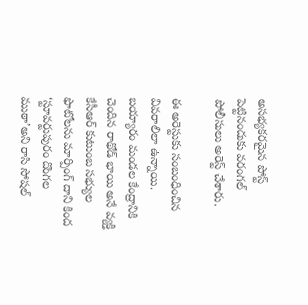అసభ్యకరమైన పోస్ట్ పెట్టినందుకు వరంగల్ పోలీసులు అరెస్ట్ చేశారు.

ఈ అరెస్టుకు సంబంధించిన వివరాలిలా ఉన్నాయి. బయ్యారం మండల కేంద్రానికి చెందిన రాథోడ్‌ భాయి అనే వ్యక్తి కేసీఆర్‌ కుటుంబ సభ్యుల ఫొటోలను మార్పింగ్ దాని కింద ‘స్టూవర్టుపురం దొంగల ముఠా’అని రాసి సోషల్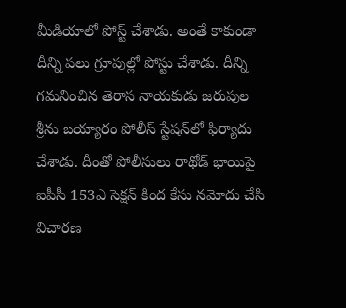మీడియాలో పోస్ట్ చేశాడు. అంతే కాకుండా దీన్ని పలు గ్రూపుల్లో పోస్టు చేశాడు. దీన్ని గమనించిన తెరాస నాయకుడు జరుపుల శ్రీను బయ్యారం పోలీస్‌ స్టేషన్‌లో ఫిర్యాదు చేశాడు. దీంతో పోలీసులు రాథోడ్‌ భాయిపై ఐపీసీ 153ఎ సెక్షన్‌ కింద కేసు నమోదు చేసి విచారణ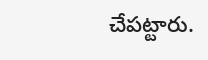చేపట్టారు.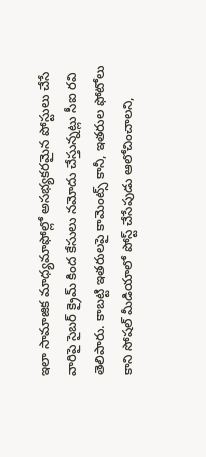ఇలా సామాజిక మాధ్యమాఫోల్లో అసభ్యకరమైన పోస్టులు చేసే వారిపై సైబర్‌ క్రైమ్‌ కింద కేసులు నమోదు చేస్తున్నట్లు సీఐ రవి తెలిపారు. కాబట్టి ఇతరులపై కామెంట్స్ కానీ, ఇతరుల ఫోటోలు కాని సోషల్ మీడియాలో పోస్ట్ చేసేపుడు ఆలోచించాలని,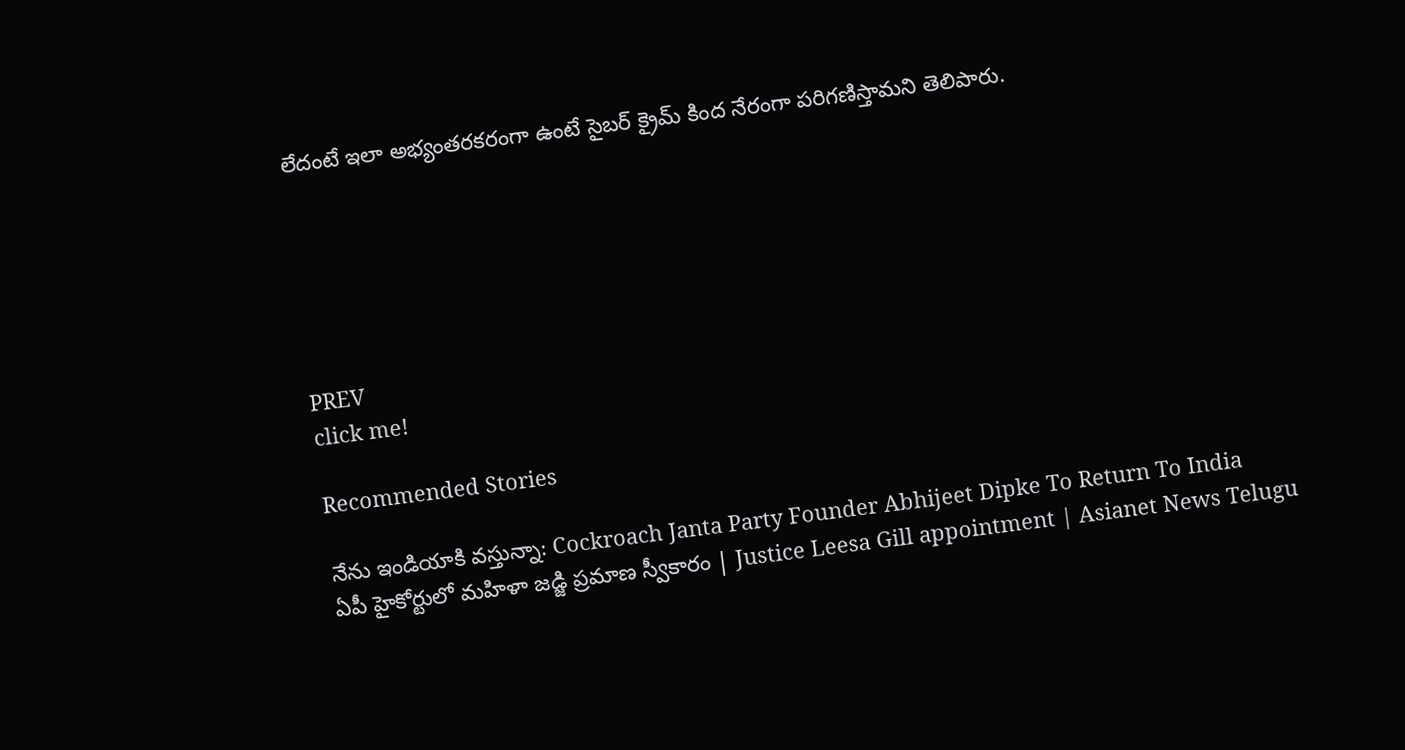లేదంటే ఇలా అభ్యంతరకరంగా ఉంటే సైబర్ క్రైమ్ కింద నేరంగా పరిగణిస్తామని తెలిపారు.






PREV
click me!

Recommended Stories

నేను ఇండియాకి వస్తున్నా: Cockroach Janta Party Founder Abhijeet Dipke To Return To India
ఏపీ హైకోర్టులో మహిళా జడ్జి ప్రమాణ స్వీకారం | Justice Leesa Gill appointment | Asianet News Telugu